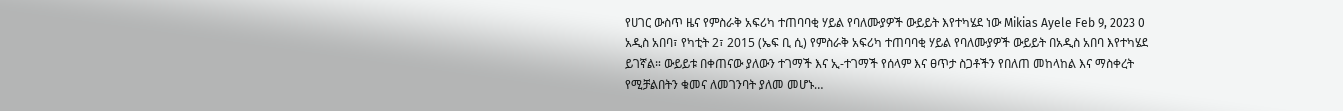የሀገር ውስጥ ዜና የምስራቅ አፍሪካ ተጠባባቂ ሃይል የባለሙያዎች ውይይት እየተካሄደ ነው Mikias Ayele Feb 9, 2023 0 አዲስ አበባ፣ የካቲት 2፣ 2015 (ኤፍ ቢ ሲ) የምስራቅ አፍሪካ ተጠባባቂ ሃይል የባለሙያዎች ውይይት በአዲስ አበባ እየተካሄደ ይገኛል። ውይይቱ በቀጠናው ያለውን ተገማች እና ኢ-ተገማች የሰላም እና ፀጥታ ስጋቶችን የበለጠ መከላከል እና ማስቀረት የሚቻልበትን ቁመና ለመገንባት ያለመ መሆኑ…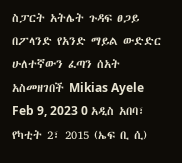ስፓርት አትሌት ጉዳፍ ፀጋይ በፖላንድ የአንድ ማይል ውድድር ሁለተኛውን ፈጣን ሰአት አስመዘገበች Mikias Ayele Feb 9, 2023 0 አዲስ አበባ፣ የካቲት 2፣ 2015 (ኤፍ ቢ ሲ)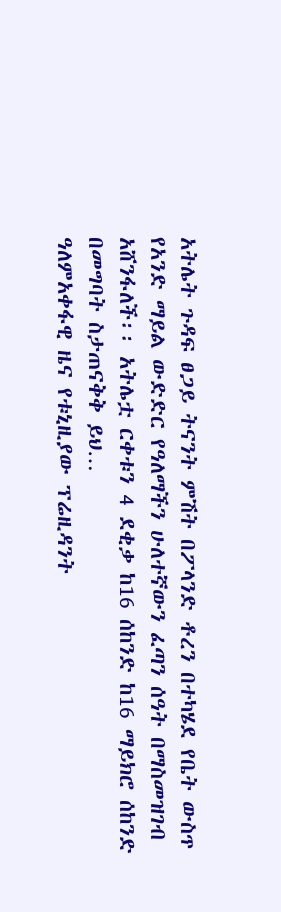አትሌት ጉዳፍ ፀጋይ ትናንት ምሽት በፖላንድ ቶረን በተካሄደ የቤት ውስጥ የአንድ ማይል ውድድር የዓለማችን ሁለተኛውን ፈጣን ሰዓት በማስመዝገብ አሸንፋለች፡፡ አትሌቷ ርቀቱን 4 ደቂቃ ከ16 ሰከንድ ከ16 ማይክሮ ሰከንድ በመግባት ስታጠናቅቅ ይህ…
ዓለምአቀፋዊ ዜና የቱኒዚያው ፕሬዚዳንት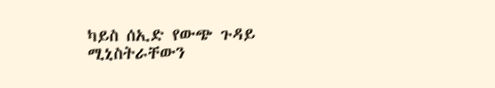ካይስ ሰኢድ የውጭ ጉዳይ ሚኒስትራቸውን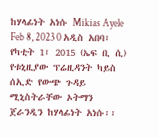ከሃላፊነት አነሱ Mikias Ayele Feb 8, 2023 0 አዲስ አበባ፣ የካቲት 1፣ 2015 (ኤፍ ቢ ሲ) የቱኒዚያው ፕሬዚዳንት ካይስ ሰኢድ የውጭ ጉዳይ ሚኒስትራቸው ኦትማን ጀራንዲን ከሃላፊነት አነሱ፡፡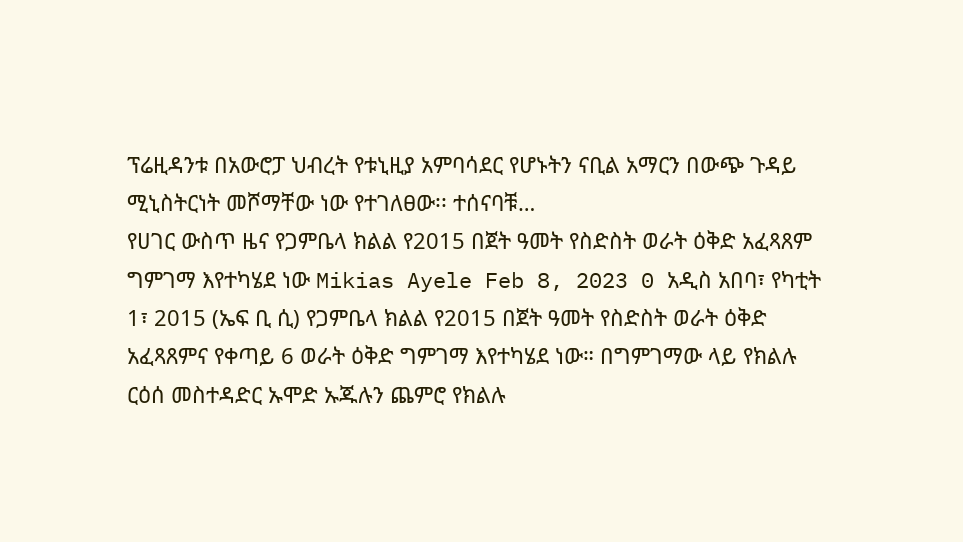ፕሬዚዳንቱ በአውሮፓ ህብረት የቱኒዚያ አምባሳደር የሆኑትን ናቢል አማርን በውጭ ጉዳይ ሚኒስትርነት መሾማቸው ነው የተገለፀው፡፡ ተሰናባቹ…
የሀገር ውስጥ ዜና የጋምቤላ ክልል የ2015 በጀት ዓመት የስድስት ወራት ዕቅድ አፈጻጸም ግምገማ እየተካሄደ ነው Mikias Ayele Feb 8, 2023 0 አዲስ አበባ፣ የካቲት 1፣ 2015 (ኤፍ ቢ ሲ) የጋምቤላ ክልል የ2015 በጀት ዓመት የስድስት ወራት ዕቅድ አፈጻጸምና የቀጣይ 6 ወራት ዕቅድ ግምገማ እየተካሄደ ነው። በግምገማው ላይ የክልሉ ርዕሰ መስተዳድር ኡሞድ ኡጁሉን ጨምሮ የክልሉ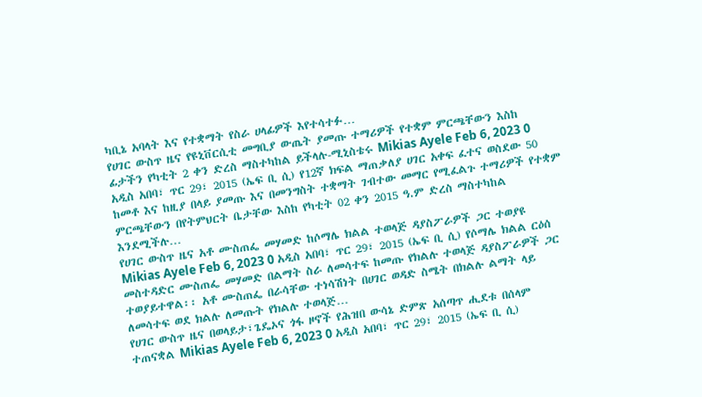ካቢኔ አባላት እና የተቋማት የስራ ሀላፊዎች እየተሳተፉ…
የሀገር ውስጥ ዜና የዩኒቨርሲቲ መግቢያ ውጤት ያመጡ ተማሪዎች የተቋም ምርጫቸውን እስከ ፊታችን የካቲት 2 ቀን ድረስ ማስተካከል ይችላሉ-ሚኒስቴሩ Mikias Ayele Feb 6, 2023 0 አዲስ አበባ፣ ጥር 29፣ 2015 (ኤፍ ቢ ሲ) የ12ኛ ክፍል ማጠቃለያ ሀገር አቀፍ ፈተና ወስደው 50 ከመቶ እና ከዚያ በላይ ያመጡ እና በመንግስት ተቋማት ገብተው መማር የሚፈልጉ ተማሪዎች የተቋም ምርጫቸውን በየትምህርት ቤታቸው እስከ የካቲት 02 ቀን 2015 ዓ.ም ድረስ ማስተካከል እንደሚችሉ…
የሀገር ውስጥ ዜና አቶ ሙስጠፌ መሃመድ ከሶማሌ ክልል ተወላጅ ዳያስፖራዎች ጋር ተወያዩ Mikias Ayele Feb 6, 2023 0 አዲስ አበባ፣ ጥር 29፣ 2015 (ኤፍ ቢ ሲ) የሶማሌ ክልል ርዕሰ መስተዳድር ሙስጠፌ መሃመድ በልማት ስራ ለመሳተፍ ከመጡ የክልሉ ተወላጅ ዳያስፖራዎች ጋር ተወያይተዋል፡፡ አቶ ሙስጠፌ በራሳቸው ተነሳሽነት በሀገር ወዳድ ስሜት በክልሉ ልማት ላይ ለመሳተፍ ወደ ክልሉ ለመጡት የክልሉ ተወላጅ…
የሀገር ውስጥ ዜና በወላይታ፣ጌዴኦና ጎፋ ዞኖች የሕዝበ ውሳኔ ድምጽ አሰጣጥ ሒደቱ በሰላም ተጠናቋል Mikias Ayele Feb 6, 2023 0 አዲስ አበባ፣ ጥር 29፣ 2015 (ኤፍ ቢ ሲ)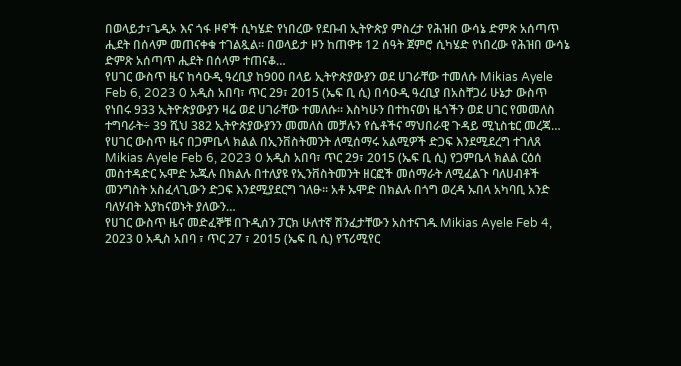በወላይታ፣ጌዲኦ እና ጎፋ ዞኖች ሲካሄድ የነበረው የደቡብ ኢትዮጵያ ምስረታ የሕዝበ ውሳኔ ድምጽ አሰጣጥ ሒደት በሰላም መጠናቀቁ ተገልጿል፡፡ በወላይታ ዞን ከጠዋቱ 12 ሰዓት ጀምሮ ሲካሄድ የነበረው የሕዝበ ውሳኔ ድምጽ አሰጣጥ ሒደት በሰላም ተጠናቆ…
የሀገር ውስጥ ዜና ከሳዑዲ ዓረቢያ ከ900 በላይ ኢትዮጵያውያን ወደ ሀገራቸው ተመለሱ Mikias Ayele Feb 6, 2023 0 አዲስ አበባ፣ ጥር 29፣ 2015 (ኤፍ ቢ ሲ) በሳዑዲ ዓረቢያ በአስቸጋሪ ሁኔታ ውስጥ የነበሩ 933 ኢትዮጵያውያን ዛሬ ወደ ሀገራቸው ተመለሱ፡፡ እስካሁን በተከናወነ ዜጎችን ወደ ሀገር የመመለስ ተግባራት÷ 39 ሺህ 382 ኢትዮጵያውያንን መመለስ መቻሉን የሴቶችና ማህበራዊ ጉዳይ ሚኒስቴር መረጃ…
የሀገር ውስጥ ዜና በጋምቤላ ክልል በኢንቨስትመንት ለሚሰማሩ አልሚዎች ድጋፍ እንደሚደረግ ተገለጸ Mikias Ayele Feb 6, 2023 0 አዲስ አበባ፣ ጥር 29፣ 2015 (ኤፍ ቢ ሲ) የጋምቤላ ክልል ርዕሰ መስተዳድር ኡሞድ ኡጁሉ በክልሉ በተለያዩ የኢንቨስትመንት ዘርፎች መሰማራት ለሚፈልጉ ባለሀብቶች መንግስት አስፈላጊውን ድጋፍ እንደሚያደርግ ገለፁ። አቶ ኡሞድ በክልሉ በጎግ ወረዳ ኡበላ አካባቢ አንድ ባለሃብት እያከናወኑት ያለውን…
የሀገር ውስጥ ዜና መድፈኞቹ በጉዲሰን ፓርክ ሁለተኛ ሽንፈታቸውን አስተናገዱ Mikias Ayele Feb 4, 2023 0 አዲስ አበባ ፣ ጥር 27 ፣ 2015 (ኤፍ ቢ ሲ) የፕሪሚየር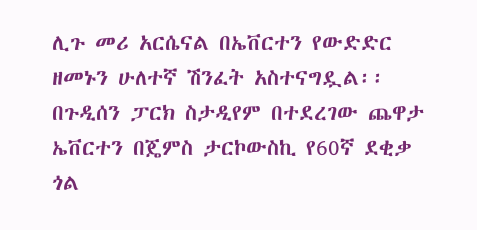ሊጉ መሪ አርሴናል በኤቨርተን የውድድር ዘመኑን ሁለተኛ ሽንፈት አስተናግዷል፡፡ በጉዲሰን ፓርክ ስታዲየም በተደረገው ጨዋታ ኤቨርተን በጄምስ ታርኮውስኪ የ60ኛ ደቂቃ ጎል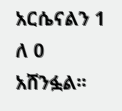አርሴናልን 1 ለ 0 አሸንፏል፡፡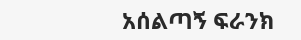አሰልጣኝ ፍራንክ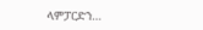ላምፓርድን…